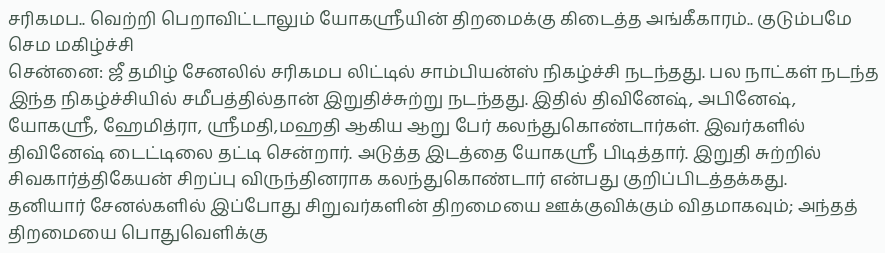சரிகமப.. வெற்றி பெறாவிட்டாலும் யோகஸ்ரீயின் திறமைக்கு கிடைத்த அங்கீகாரம்.. குடும்பமே செம மகிழ்ச்சி
சென்னை: ஜீ தமிழ் சேனலில் சரிகமப லிட்டில் சாம்பியன்ஸ் நிகழ்ச்சி நடந்தது. பல நாட்கள் நடந்த இந்த நிகழ்ச்சியில் சமீபத்தில்தான் இறுதிச்சுற்று நடந்தது. இதில் திவினேஷ், அபினேஷ், யோகஸ்ரீ, ஹேமித்ரா, ஸ்ரீமதி,மஹதி ஆகிய ஆறு பேர் கலந்துகொண்டார்கள். இவர்களில் திவினேஷ் டைட்டிலை தட்டி சென்றார். அடுத்த இடத்தை யோகஸ்ரீ பிடித்தார். இறுதி சுற்றில் சிவகார்த்திகேயன் சிறப்பு விருந்தினராக கலந்துகொண்டார் என்பது குறிப்பிடத்தக்கது.
தனியார் சேனல்களில் இப்போது சிறுவர்களின் திறமையை ஊக்குவிக்கும் விதமாகவும்; அந்தத் திறமையை பொதுவெளிக்கு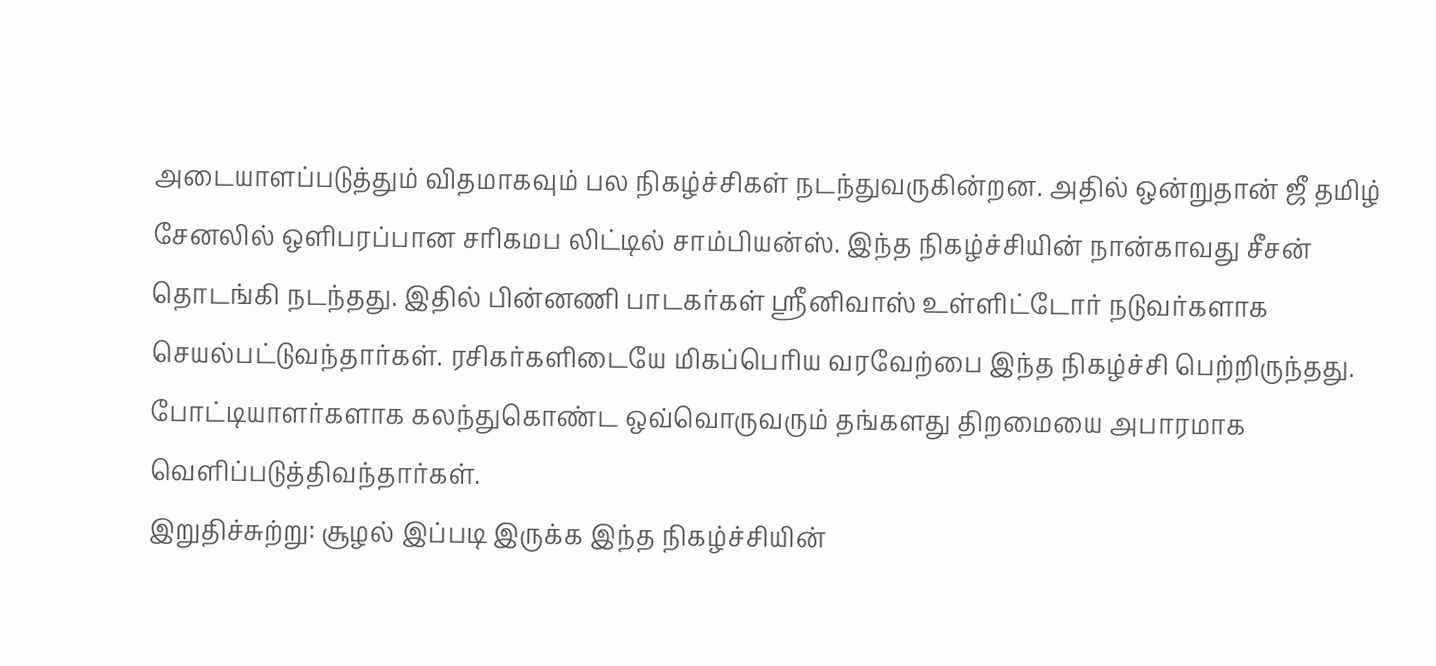அடையாளப்படுத்தும் விதமாகவும் பல நிகழ்ச்சிகள் நடந்துவருகின்றன. அதில் ஒன்றுதான் ஜீ தமிழ் சேனலில் ஒளிபரப்பான சரிகமப லிட்டில் சாம்பியன்ஸ். இந்த நிகழ்ச்சியின் நான்காவது சீசன் தொடங்கி நடந்தது. இதில் பின்னணி பாடகர்கள் ஸ்ரீனிவாஸ் உள்ளிட்டோர் நடுவர்களாக செயல்பட்டுவந்தார்கள். ரசிகர்களிடையே மிகப்பெரிய வரவேற்பை இந்த நிகழ்ச்சி பெற்றிருந்தது. போட்டியாளர்களாக கலந்துகொண்ட ஒவ்வொருவரும் தங்களது திறமையை அபாரமாக வெளிப்படுத்திவந்தார்கள்.
இறுதிச்சுற்று: சூழல் இப்படி இருக்க இந்த நிகழ்ச்சியின்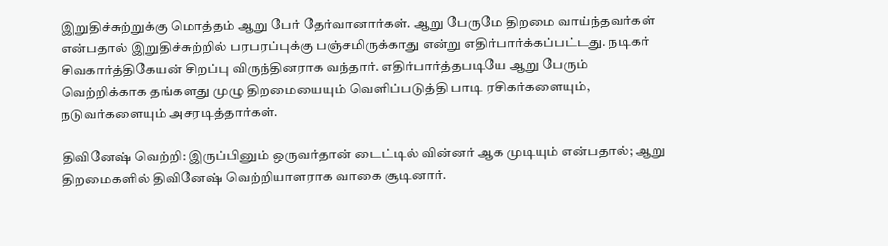இறுதிச்சுற்றுக்கு மொத்தம் ஆறு பேர் தேர்வானார்கள். ஆறு பேருமே திறமை வாய்ந்தவர்கள் என்பதால் இறுதிச்சுற்றில் பரபரப்புக்கு பஞ்சமிருக்காது என்று எதிர்பார்க்கப்பட்டது. நடிகர் சிவகார்த்திகேயன் சிறப்பு விருந்தினராக வந்தார். எதிர்பார்த்தபடியே ஆறு பேரும் வெற்றிக்காக தங்களது முழு திறமையையும் வெளிப்படுத்தி பாடி ரசிகர்களையும், நடுவர்களையும் அசரடித்தார்கள்.

திவினேஷ் வெற்றி: இருப்பினும் ஒருவர்தான் டைட்டில் வின்னர் ஆக முடியும் என்பதால்; ஆறு திறமைகளில் திவினேஷ் வெற்றியாளராக வாகை சூடினார்.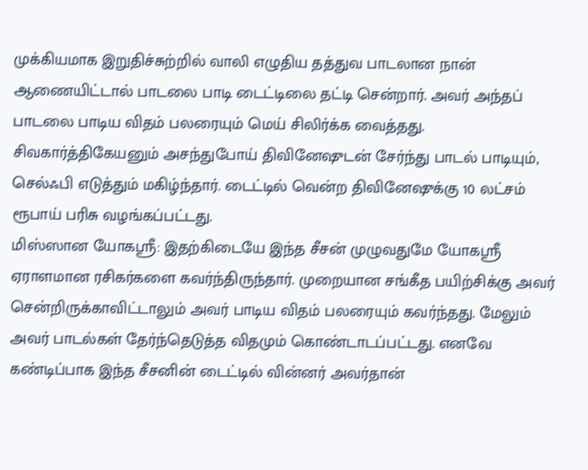முக்கியமாக இறுதிச்சுற்றில் வாலி எழுதிய தத்துவ பாடலான நான் ஆணையிட்டால் பாடலை பாடி டைட்டிலை தட்டி சென்றார். அவர் அந்தப் பாடலை பாடிய விதம் பலரையும் மெய் சிலிர்க்க வைத்தது. சிவகார்த்திகேயனும் அசந்துபோய் திவினேஷுடன் சேர்ந்து பாடல் பாடியும், செல்ஃபி எடுத்தும் மகிழ்ந்தார். டைட்டில் வென்ற திவினேஷுக்கு 10 லட்சம் ரூபாய் பரிசு வழங்கப்பட்டது.
மிஸ்ஸான யோகஸ்ரீ: இதற்கிடையே இந்த சீசன் முழுவதுமே யோகஸ்ரீ ஏராளமான ரசிகர்களை கவர்ந்திருந்தார். முறையான சங்கீத பயிற்சிக்கு அவர் சென்றிருக்காவிட்டாலும் அவர் பாடிய விதம் பலரையும் கவர்ந்தது. மேலும் அவர் பாடல்கள் தேர்ந்தெடுத்த விதமும் கொண்டாடப்பட்டது. எனவே கண்டிப்பாக இந்த சீசனின் டைட்டில் வின்னர் அவர்தான்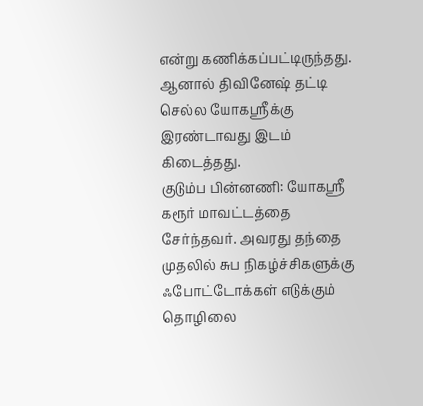என்று கணிக்கப்பட்டிருந்தது. ஆனால் திவினேஷ் தட்டி செல்ல யோகஸ்ரீக்கு இரண்டாவது இடம் கிடைத்தது.
குடும்ப பின்னணி: யோகஸ்ரீ கரூர் மாவட்டத்தை சேர்ந்தவர். அவரது தந்தை முதலில் சுப நிகழ்ச்சிகளுக்கு ஃபோட்டோக்கள் எடுக்கும் தொழிலை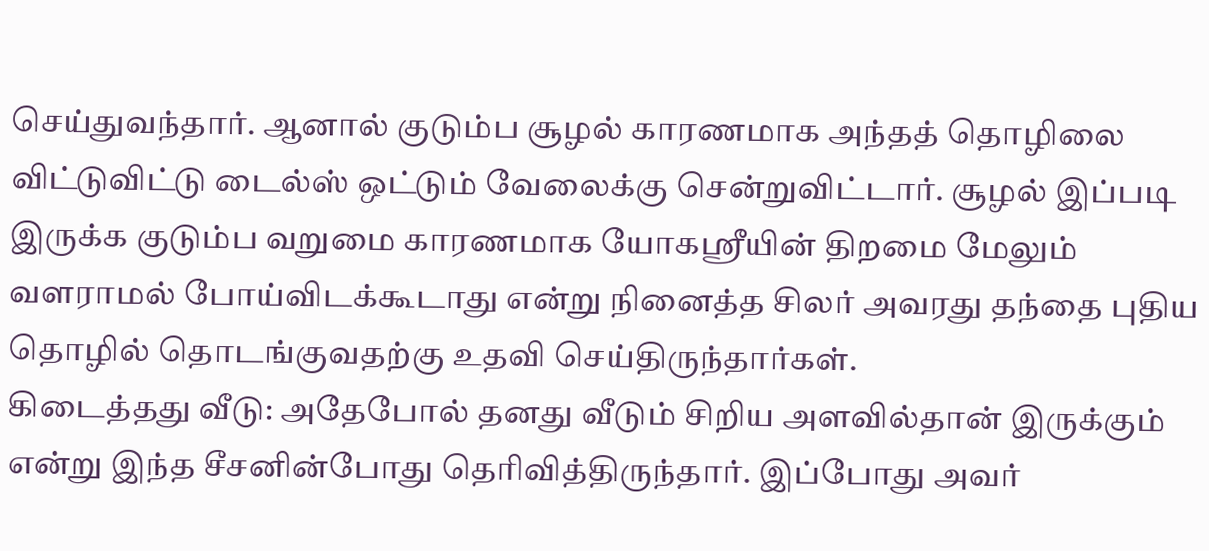செய்துவந்தார். ஆனால் குடும்ப சூழல் காரணமாக அந்தத் தொழிலை விட்டுவிட்டு டைல்ஸ் ஒட்டும் வேலைக்கு சென்றுவிட்டார். சூழல் இப்படி இருக்க குடும்ப வறுமை காரணமாக யோகஸ்ரீயின் திறமை மேலும் வளராமல் போய்விடக்கூடாது என்று நினைத்த சிலர் அவரது தந்தை புதிய தொழில் தொடங்குவதற்கு உதவி செய்திருந்தார்கள்.
கிடைத்தது வீடு: அதேபோல் தனது வீடும் சிறிய அளவில்தான் இருக்கும் என்று இந்த சீசனின்போது தெரிவித்திருந்தார். இப்போது அவர்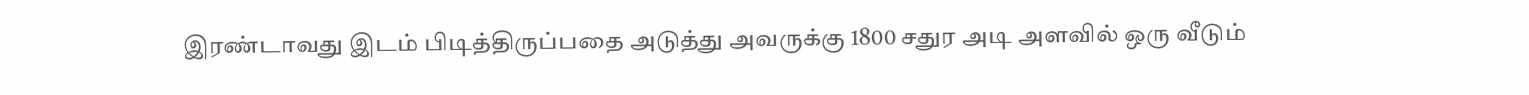இரண்டாவது இடம் பிடித்திருப்பதை அடுத்து அவருக்கு 1800 சதுர அடி அளவில் ஒரு வீடும்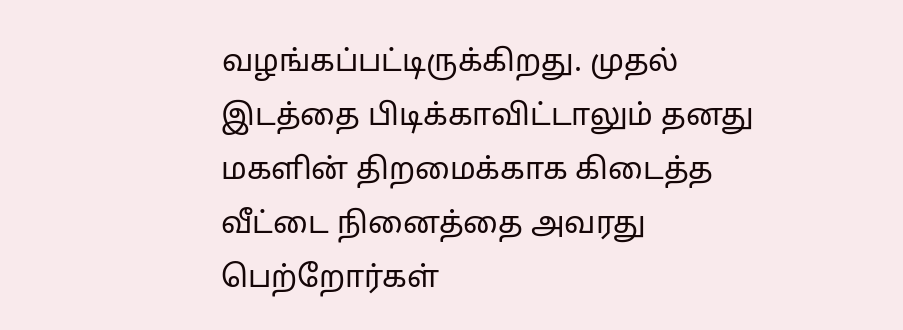வழங்கப்பட்டிருக்கிறது. முதல் இடத்தை பிடிக்காவிட்டாலும் தனது மகளின் திறமைக்காக கிடைத்த வீட்டை நினைத்தை அவரது பெற்றோர்கள்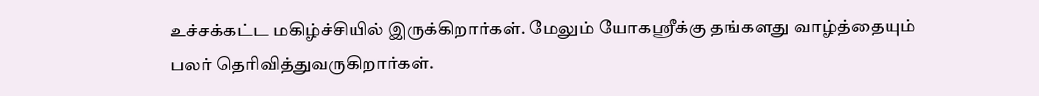உச்சக்கட்ட மகிழ்ச்சியில் இருக்கிறார்கள். மேலும் யோகஸ்ரீக்கு தங்களது வாழ்த்தையும் பலர் தெரிவித்துவருகிறார்கள்.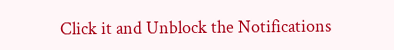Click it and Unblock the Notifications